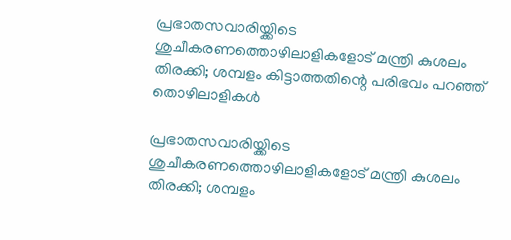പ്രഭാതസവാരിയ്ക്കിടെ ശുചീകരണത്തൊഴിലാളികളോട് മന്ത്രി കുശലം തിരക്കി; ശമ്പളം കിട്ടാത്തതിന്റെ പരിഭവം പറഞ്ഞ് തൊഴിലാളികള്‍

പ്രഭാതസവാരിയ്ക്കിടെ ശുചീകരണത്തൊഴിലാളികളോട് മന്ത്രി കുശലം തിരക്കി; ശമ്പളം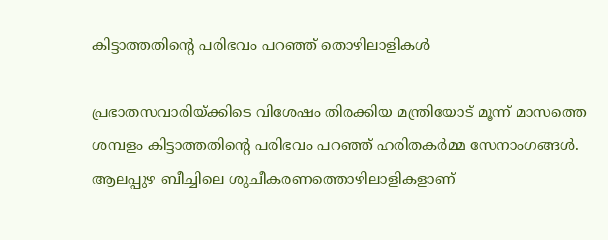കിട്ടാത്തതിന്റെ പരിഭവം പറഞ്ഞ് തൊഴിലാളികള്‍

പ്രഭാതസവാരിയ്ക്കിടെ വിശേഷം തിരക്കിയ മന്ത്രിയോട് മൂന്ന് മാസത്തെ ശമ്പളം കിട്ടാത്തതിന്റെ പരിഭവം പറഞ്ഞ് ഹരിതകര്‍മ്മ സേനാംഗങ്ങള്‍. ആലപ്പുഴ ബീച്ചിലെ ശുചീകരണത്തൊഴിലാളികളാണ്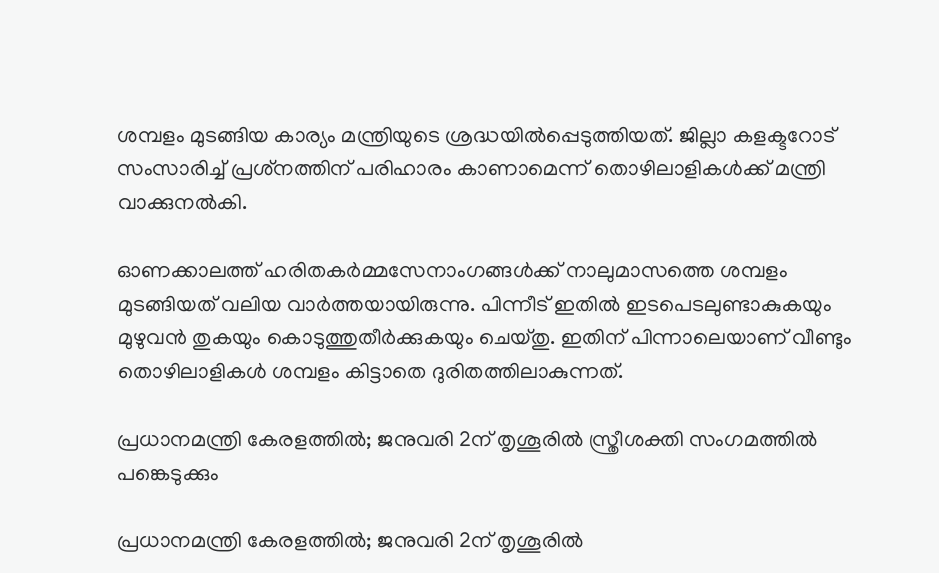ശമ്പളം മുടങ്ങിയ കാര്യം മന്ത്രിയുടെ ശ്രദ്ധയില്‍പ്പെടുത്തിയത്. ജില്ലാ കളക്ടറോട് സംസാരിച്ച് പ്രശ്‌നത്തിന് പരിഹാരം കാണാമെന്ന് തൊഴിലാളികള്‍ക്ക് മന്ത്രി വാക്കുനല്‍കി.

ഓണക്കാലത്ത് ഹരിതകര്‍മ്മസേനാംഗങ്ങള്‍ക്ക് നാലുമാസത്തെ ശമ്പളം മുടങ്ങിയത് വലിയ വാര്‍ത്തയായിരുന്നു. പിന്നീട് ഇതില്‍ ഇടപെടലുണ്ടാകുകയും മുഴുവന്‍ തുകയും കൊടുത്തുതീര്‍ക്കുകയും ചെയ്തു. ഇതിന് പിന്നാലെയാണ് വീണ്ടും തൊഴിലാളികള്‍ ശമ്പളം കിട്ടാതെ ദുരിതത്തിലാകുന്നത്.

പ്രധാനമന്ത്രി കേരളത്തിൽ; ജനുവരി 2ന് തൃശൂരിൽ സ്ത്രീശക്തി സംഗമത്തിൽ പങ്കെടുക്കും

പ്രധാനമന്ത്രി കേരളത്തിൽ; ജനുവരി 2ന് തൃശൂരിൽ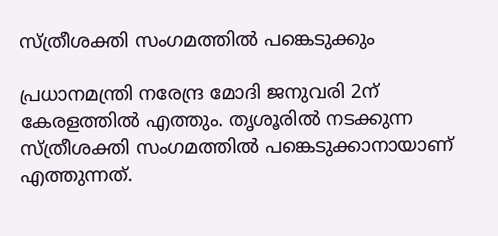സ്ത്രീശക്തി സംഗമത്തിൽ പങ്കെടുക്കും

പ്രധാനമന്ത്രി നരേന്ദ്ര മോദി ജനുവരി 2ന് കേരളത്തിൽ എത്തും. തൃശൂരിൽ നടക്കുന്ന സ്ത്രീശക്തി സംഗമത്തിൽ പങ്കെടുക്കാനായാണ് എത്തുന്നത്.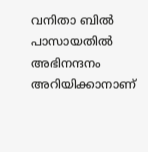വനിതാ ബിൽ പാസായതിൽ അഭിനന്ദനം അറിയിക്കാനാണ്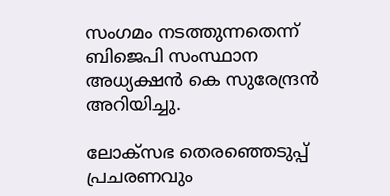സംഗമം നടത്തുന്നതെന്ന് ബിജെപി സംസ്ഥാന അധ്യക്ഷൻ കെ സുരേന്ദ്രൻ അറിയിച്ചു.

ലോക്സഭ തെരഞ്ഞെടുപ്പ് പ്രചരണവും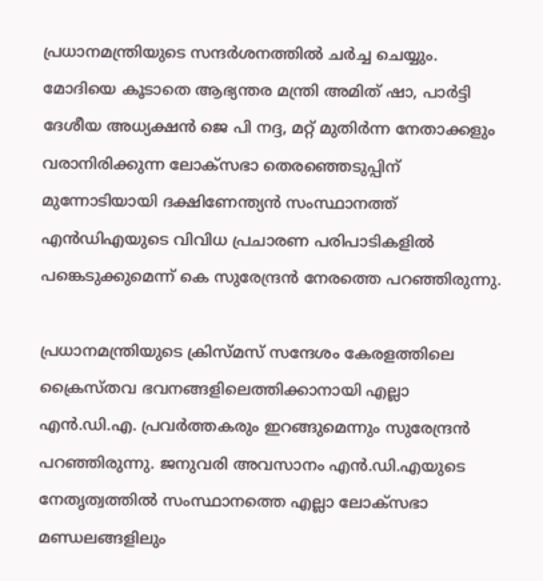പ്രധാനമന്ത്രിയുടെ സന്ദർ‍ശനത്തിൽ ചർച്ച ചെയ്യും. മോദിയെ കൂടാതെ ആഭ്യന്തര മന്ത്രി അമിത് ഷാ, പാർട്ടി ദേശീയ അധ്യക്ഷൻ ജെ പി നദ്ദ, മറ്റ് മുതിർന്ന നേതാക്കളും വരാനിരിക്കുന്ന ലോക്‌സഭാ തെരഞ്ഞെടുപ്പിന് മുന്നോടിയായി ദക്ഷിണേന്ത്യൻ സംസ്ഥാനത്ത് എൻഡിഎയുടെ വിവിധ പ്രചാരണ പരിപാടികളിൽ പങ്കെടുക്കുമെന്ന് കെ സുരേന്ദ്രൻ നേരത്തെ പറഞ്ഞിരുന്നു.

പ്രധാനമന്ത്രിയുടെ ക്രിസ്മസ് സന്ദേശം കേരളത്തിലെ ക്രൈസ്തവ ഭവനങ്ങളിലെത്തിക്കാനായി എല്ലാ എൻ.ഡി.എ. പ്രവർത്തകരും ഇറങ്ങുമെന്നും സുരേന്ദ്രൻ പറഞ്ഞിരുന്നു. ജനുവരി അവസാനം എൻ.ഡി.എയുടെ നേതൃത്വത്തിൽ സംസ്ഥാനത്തെ എല്ലാ ലോക്‌സഭാ മണ്ഡലങ്ങളിലും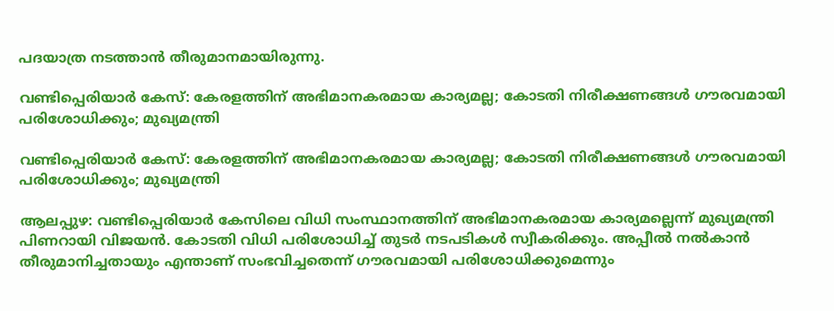പദയാത്ര നടത്താൻ തീരുമാനമായിരുന്നു.

വണ്ടിപ്പെരിയാര്‍ കേസ്: കേരളത്തിന് അഭിമാനകരമായ കാര്യമല്ല; കോടതി നിരീക്ഷണങ്ങള്‍ ഗൗരവമായി പരിശോധിക്കും; മുഖ്യമന്ത്രി

വണ്ടിപ്പെരിയാര്‍ കേസ്: കേരളത്തിന് അഭിമാനകരമായ കാര്യമല്ല; കോടതി നിരീക്ഷണങ്ങള്‍ ഗൗരവമായി പരിശോധിക്കും; മുഖ്യമന്ത്രി

ആലപ്പുഴ: വണ്ടിപ്പെരിയാര്‍ കേസിലെ വിധി സംസ്ഥാനത്തിന് അഭിമാനകരമായ കാര്യമല്ലെന്ന് മുഖ്യമന്ത്രി പിണറായി വിജയന്‍. കോടതി വിധി പരിശോധിച്ച് തുടര്‍ നടപടികള്‍ സ്വീകരിക്കും. അപ്പീല്‍ നല്‍കാന്‍ തീരുമാനിച്ചതായും എന്താണ് സംഭവിച്ചതെന്ന് ഗൗരവമായി പരിശോധിക്കുമെന്നും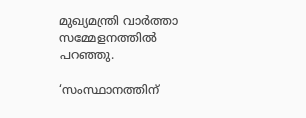മുഖ്യമന്ത്രി വാര്‍ത്താ സമ്മേളനത്തില്‍ പറഞ്ഞു.

‘സംസ്ഥാനത്തിന്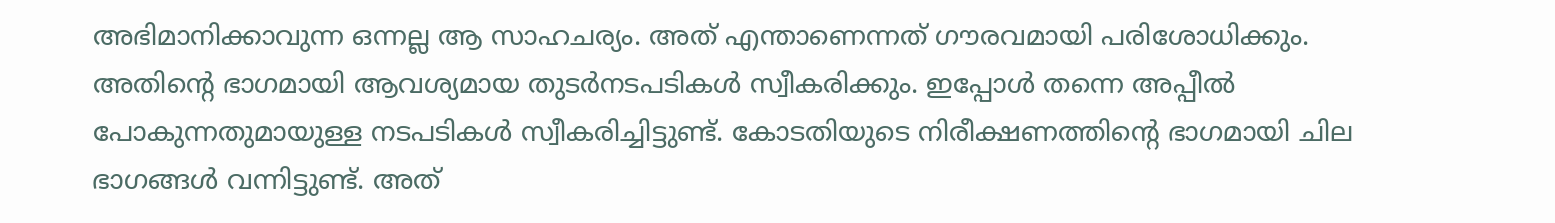അഭിമാനിക്കാവുന്ന ഒന്നല്ല ആ സാഹചര്യം. അത് എന്താണെന്നത് ഗൗരവമായി പരിശോധിക്കും. അതിന്റെ ഭാഗമായി ആവശ്യമായ തുടര്‍നടപടികള്‍ സ്വീകരിക്കും. ഇപ്പോള്‍ തന്നെ അപ്പീല്‍ പോകുന്നതുമായുള്ള നടപടികള്‍ സ്വീകരിച്ചിട്ടുണ്ട്. കോടതിയുടെ നിരീക്ഷണത്തിന്റെ ഭാഗമായി ചില ഭാഗങ്ങള്‍ വന്നിട്ടുണ്ട്. അത്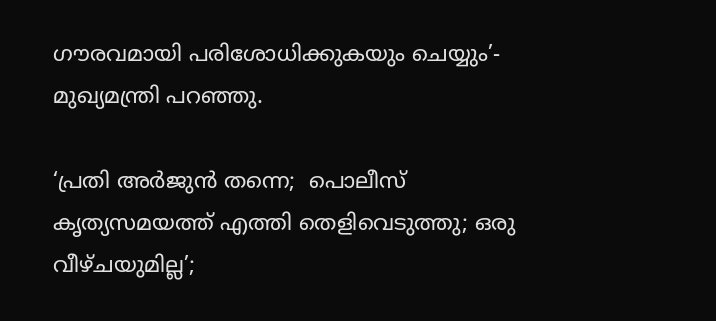ഗൗരവമായി പരിശോധിക്കുകയും ചെയ്യും’- മുഖ്യമന്ത്രി പറഞ്ഞു.

‘പ്രതി അര്‍ജുന്‍ തന്നെ;  പൊലീസ് കൃത്യസമയത്ത് എത്തി തെളിവെടുത്തു; ഒരു വീഴ്ചയുമില്ല’;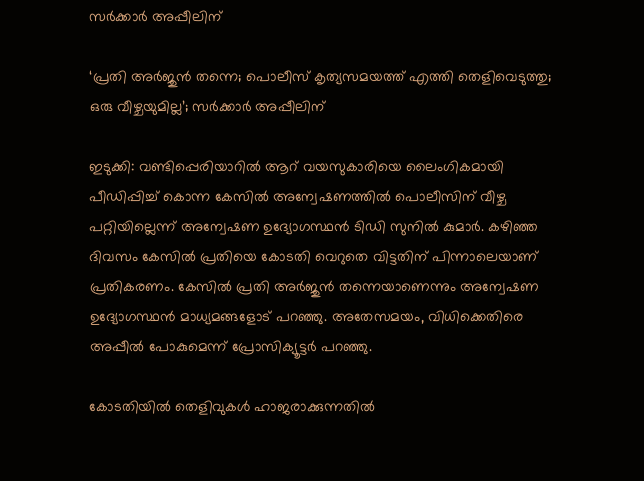സര്‍ക്കാര്‍ അപ്പീലിന്

‘പ്രതി അര്‍ജുന്‍ തന്നെ; പൊലീസ് കൃത്യസമയത്ത് എത്തി തെളിവെടുത്തു; ഒരു വീഴ്ചയുമില്ല’; സര്‍ക്കാര്‍ അപ്പീലിന്

ഇടുക്കി: വണ്ടിപ്പെരിയാറില്‍ ആറ് വയസുകാരിയെ ലൈംഗികമായി പീഡിപ്പിച്ച് കൊന്ന കേസില്‍ അന്വേഷണത്തില്‍ പൊലീസിന് വീഴ്ച പറ്റിയില്ലെന്ന് അന്വേഷണ ഉദ്യോഗസ്ഥന്‍ ടിഡി സുനില്‍ കുമാര്‍. കഴിഞ്ഞ ദിവസം കേസില്‍ പ്രതിയെ കോടതി വെറുതെ വിട്ടതിന് പിന്നാലെയാണ് പ്രതികരണം. കേസില്‍ പ്രതി അര്‍ജുന്‍ തന്നെയാണെന്നും അന്വേഷണ ഉദ്യോഗസ്ഥന്‍ മാധ്യമങ്ങളോട് പറഞ്ഞു. അതേസമയം, വിധിക്കെതിരെ അപ്പീല്‍ പോകുമെന്ന് പ്രോസിക്യൂട്ടര്‍ പറഞ്ഞു.

കോടതിയില്‍ തെളിവുകള്‍ ഹാജരാക്കുന്നതില്‍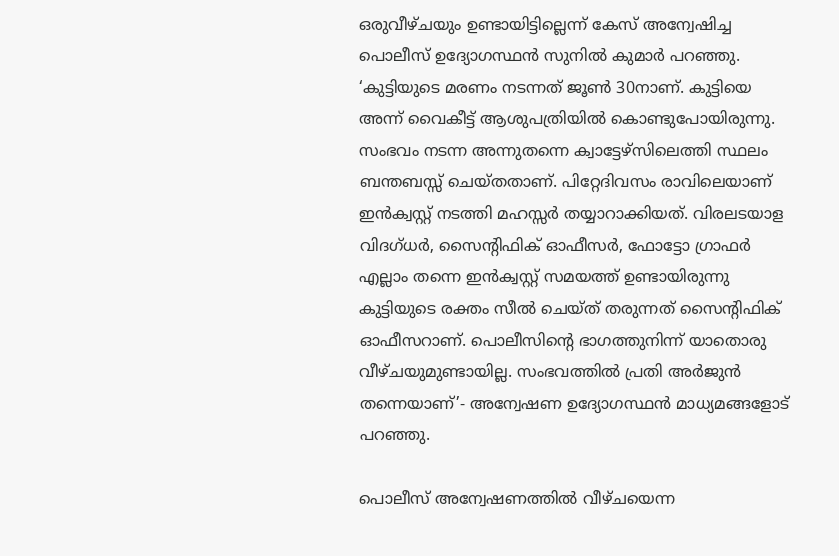ഒരുവീഴ്ചയും ഉണ്ടായിട്ടില്ലെന്ന് കേസ് അന്വേഷിച്ച പൊലീസ് ഉദ്യോഗസ്ഥന്‍ സുനില്‍ കുമാര്‍ പറഞ്ഞു. ‘കുട്ടിയുടെ മരണം നടന്നത് ജൂണ്‍ 30നാണ്. കുട്ടിയെ അന്ന് വൈകീട്ട് ആശുപത്രിയില്‍ കൊണ്ടുപോയിരുന്നു. സംഭവം നടന്ന അന്നുതന്നെ ക്വാട്ടേഴ്‌സിലെത്തി സ്ഥലം ബന്തബസ്സ് ചെയ്തതാണ്. പിറ്റേദിവസം രാവിലെയാണ് ഇന്‍ക്വസ്റ്റ് നടത്തി മഹസ്സര്‍ തയ്യാറാക്കിയത്. വിരലടയാള വിദഗ്ധര്‍, സൈന്റിഫിക് ഓഫീസര്‍, ഫോട്ടോ ഗ്രാഫര്‍ എല്ലാം തന്നെ ഇന്‍ക്വസ്റ്റ് സമയത്ത് ഉണ്ടായിരുന്നു കുട്ടിയുടെ രക്തം സീല്‍ ചെയ്ത് തരുന്നത് സൈന്റിഫിക് ഓഫീസറാണ്. പൊലീസിന്റെ ഭാഗത്തുനിന്ന് യാതൊരു വീഴ്ചയുമുണ്ടായില്ല. സംഭവത്തില്‍ പ്രതി അര്‍ജുന്‍ തന്നെയാണ്’- അന്വേഷണ ഉദ്യോഗസ്ഥന്‍ മാധ്യമങ്ങളോട് പറഞ്ഞു.

പൊലീസ് അന്വേഷണത്തില്‍ വീഴ്ചയെന്ന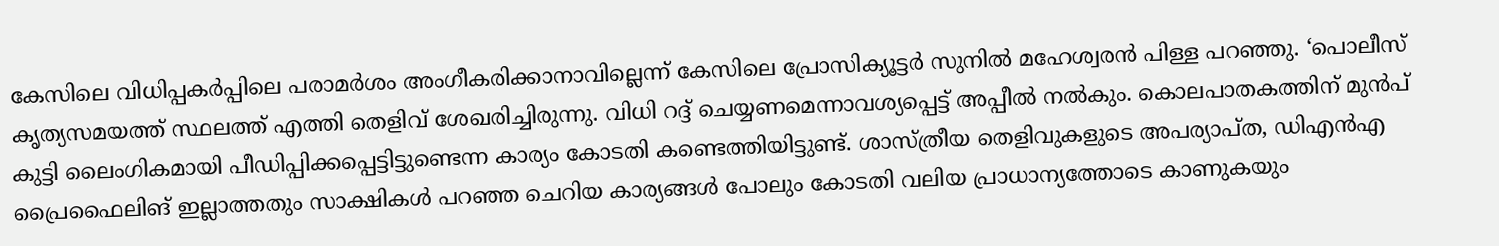കേസിലെ വിധിപ്പകര്‍പ്പിലെ പരാമര്‍ശം അംഗീകരിക്കാനാവില്ലെന്ന് കേസിലെ പ്രോസിക്യൂട്ടര്‍ സുനില്‍ മഹേശ്വരന്‍ പിള്ള പറഞ്ഞു. ‘പൊലീസ് കൃത്യസമയത്ത് സ്ഥലത്ത് എത്തി തെളിവ് ശേഖരിച്ചിരുന്നു. വിധി റദ്ദ് ചെയ്യണമെന്നാവശ്യപ്പെട്ട് അപ്പീല്‍ നല്‍കും. കൊലപാതകത്തിന് മുന്‍പ് കുട്ടി ലൈംഗികമായി പീഡിപ്പിക്കപ്പെട്ടിട്ടുണ്ടെന്ന കാര്യം കോടതി കണ്ടെത്തിയിട്ടുണ്ട്. ശാസ്ത്രീയ തെളിവുകളുടെ അപര്യാപ്ത, ഡിഎന്‍എ പ്രൈഫൈലിങ് ഇല്ലാത്തതും സാക്ഷികള്‍ പറഞ്ഞ ചെറിയ കാര്യങ്ങള്‍ പോലും കോടതി വലിയ പ്രാധാന്യത്തോടെ കാണുകയും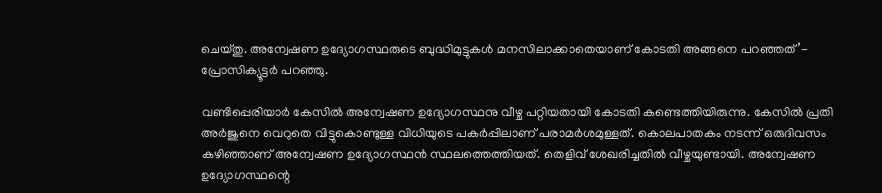ചെയ്തു. അന്വേഷണ ഉദ്യോഗസ്ഥരുടെ ബുദ്ധിമുട്ടുകള്‍ മനസിലാക്കാതെയാണ് കോടതി അങ്ങനെ പറഞ്ഞത്’- പ്രോസിക്യൂട്ടര്‍ പറഞ്ഞു.

വണ്ടിപ്പെരിയാര്‍ കേസില്‍ അന്വേഷണ ഉദ്യോഗസ്ഥനു വീഴ്ച പറ്റിയതായി കോടതി കണ്ടെത്തിയിരുന്നു. കേസില്‍ പ്രതി അര്‍ജുനെ വെറുതെ വിട്ടുകൊണ്ടുള്ള വിധിയുടെ പകര്‍പ്പിലാണ് പരാമര്‍ശമുള്ളത്. കൊലപാതകം നടന്ന് ഒരുദിവസം കഴിഞ്ഞാണ് അന്വേഷണ ഉദ്യോഗസ്ഥന്‍ സ്ഥലത്തെത്തിയത്. തെളിവ് ശേഖരിച്ചതില്‍ വീഴ്ചയുണ്ടായി. അന്വേഷണ ഉദ്യോഗസ്ഥന്റെ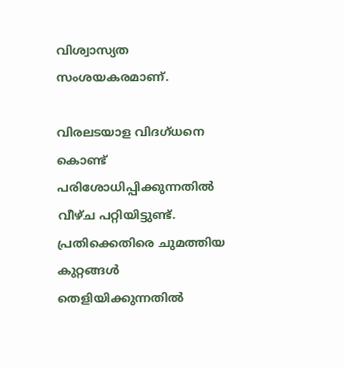വിശ്വാസ്യത സംശയകരമാണ്.

വിരലടയാള വിദഗ്ധനെ കൊണ്ട് പരിശോധിപ്പിക്കുന്നതില്‍ വീഴ്ച പറ്റിയിട്ടുണ്ട്. പ്രതിക്കെതിരെ ചുമത്തിയ കുറ്റങ്ങള്‍ തെളിയിക്കുന്നതില്‍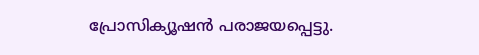പ്രോസിക്യൂഷന്‍ പരാജയപ്പെട്ടു.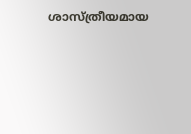ശാസ്ത്രീയമായ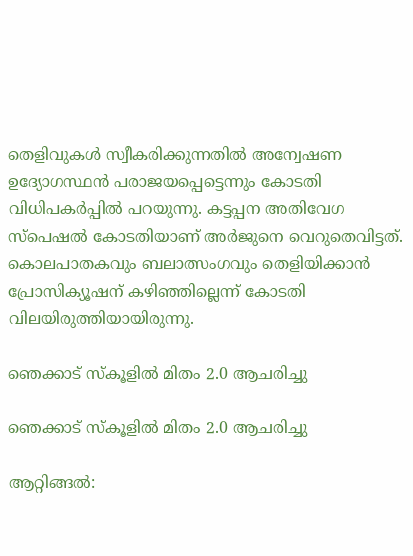തെളിവുകള്‍ സ്വീകരിക്കുന്നതില്‍ അന്വേഷണ ഉദ്യോഗസ്ഥന്‍ പരാജയപ്പെട്ടെന്നും കോടതി വിധിപകര്‍പ്പില്‍ പറയുന്നു. കട്ടപ്പന അതിവേഗ സ്‌പെഷല്‍ കോടതിയാണ് അര്‍ജുനെ വെറുതെവിട്ടത്. കൊലപാതകവും ബലാത്സംഗവും തെളിയിക്കാന്‍ പ്രോസിക്യൂഷന് കഴിഞ്ഞില്ലെന്ന് കോടതി വിലയിരുത്തിയായിരുന്നു.

ഞെക്കാട് സ്കൂളിൽ മിതം 2.0 ആചരിച്ചു

ഞെക്കാട് സ്കൂളിൽ മിതം 2.0 ആചരിച്ചു

ആറ്റിങ്ങൽ: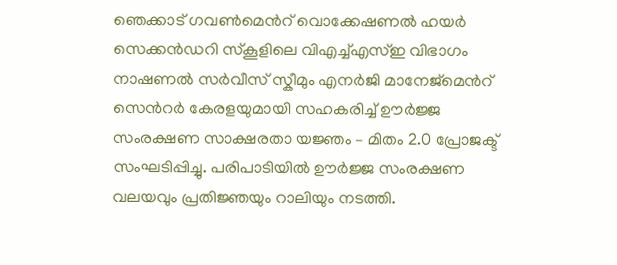ഞെക്കാട് ഗവൺമെൻറ് വൊക്കേഷണൽ ഹയർ സെക്കൻഡറി സ്കൂളിലെ വിഎച്ച്എസ്ഇ വിഭാഗം നാഷണൽ സർവീസ് സ്കീമും എനർജി മാനേജ്മെൻറ് സെൻറർ കേരളയുമായി സഹകരിച്ച് ഊർജ്ജ സംരക്ഷണ സാക്ഷരതാ യജ്ഞം – മിതം 2.0 പ്രോജക്ട് സംഘടിപ്പിച്ചു. പരിപാടിയിൽ ഊർജ്ജ സംരക്ഷണ വലയവും പ്രതിജ്ഞയും റാലിയും നടത്തി.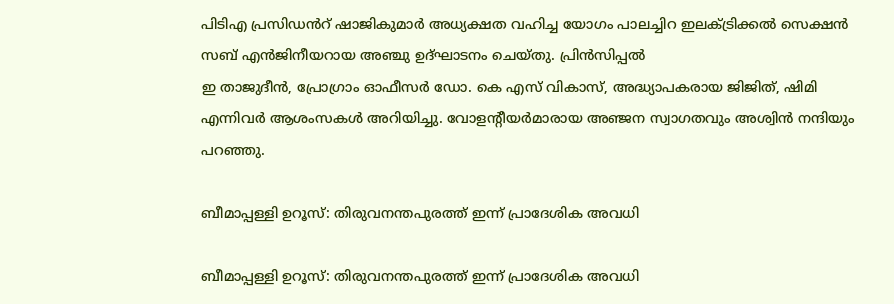പിടിഎ പ്രസിഡൻറ് ഷാജികുമാർ അധ്യക്ഷത വഹിച്ച യോഗം പാലച്ചിറ ഇലക്ട്രിക്കൽ സെക്ഷൻ സബ് എൻജിനീയറായ അഞ്ചു ഉദ്ഘാടനം ചെയ്തു. പ്രിൻസിപ്പൽ
ഇ താജുദീൻ, പ്രോഗ്രാം ഓഫീസർ ഡോ. കെ എസ് വികാസ്, അദ്ധ്യാപകരായ ജിജിത്, ഷിമി എന്നിവർ ആശംസകൾ അറിയിച്ചു. വോളന്റീയർമാരായ അഞ്ജന സ്വാഗതവും അശ്വിൻ നന്ദിയും പറഞ്ഞു.

ബീമാപ്പള്ളി ഉറൂസ്: തിരുവനന്തപുരത്ത് ഇന്ന് പ്രാദേശിക അവധി

ബീമാപ്പള്ളി ഉറൂസ്: തിരുവനന്തപുരത്ത് ഇന്ന് പ്രാദേശിക അവധി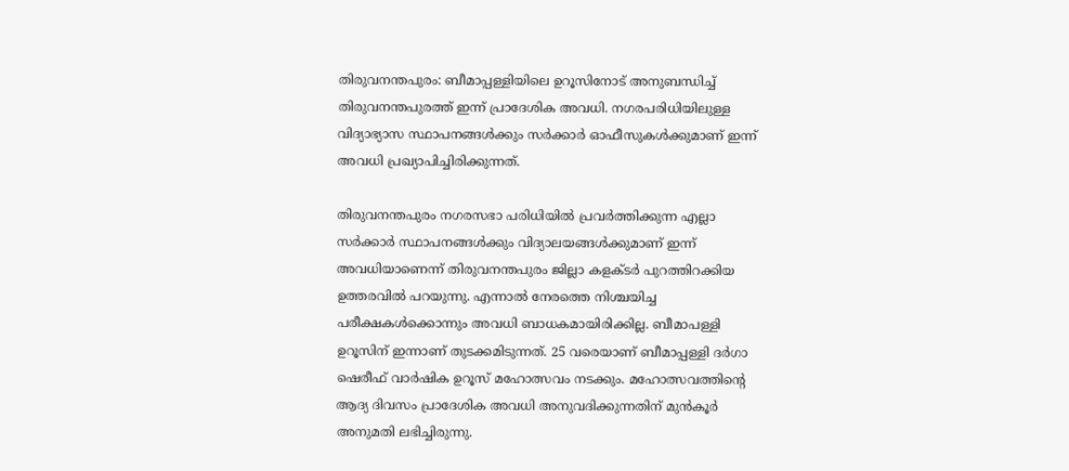തിരുവനന്തപുരം: ബീമാപ്പള്ളിയിലെ ഉറൂസിനോട് അനുബന്ധിച്ച് തിരുവനന്തപുരത്ത് ഇന്ന് പ്രാദേശിക അവധി. നഗരപരിധിയിലുള്ള വിദ്യാഭ്യാസ സ്ഥാപനങ്ങൾക്കും സർക്കാർ ഓഫീസുകൾക്കുമാണ് ഇന്ന് അവധി പ്രഖ്യാപിച്ചിരിക്കുന്നത്.

തിരുവനന്തപുരം നഗരസഭാ പരിധിയിൽ പ്രവര്‍ത്തിക്കുന്ന എല്ലാ സര്‍ക്കാര്‍ സ്ഥാപനങ്ങള്‍ക്കും വിദ്യാലയങ്ങള്‍ക്കുമാണ് ഇന്ന് അവധിയാണെന്ന് തിരുവനന്തപുരം ജില്ലാ കളക്ടര്‍ പുറത്തിറക്കിയ ഉത്തരവിൽ പറയുന്നു. എന്നാൽ നേരത്തെ നിശ്ചയിച്ച പരീക്ഷകള്‍ക്കൊന്നും അവധി ബാധകമായിരിക്കില്ല. ബീമാപള്ളി ഉറൂസിന് ഇന്നാണ് തുടക്കമിടുന്നത്. 25 വരെയാണ് ബീമാപ്പള്ളി ദ‍ര്‍ഗാ ഷെരീഫ് വാര്‍ഷിക ഉറൂസ് മഹോത്സവം നടക്കും. മഹോത്സവത്തിന്റെ ആദ്യ ദിവസം പ്രാദേശിക അവധി അനുവദിക്കുന്നതിന് മുൻകൂര്‍ അനുമതി ലഭിച്ചിരുന്നു.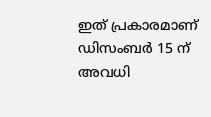ഇത് പ്രകാരമാണ് ഡിസംബര്‍ 15 ന് അവധി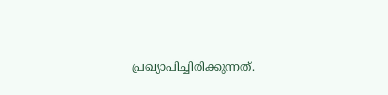പ്രഖ്യാപിച്ചിരിക്കുന്നത്.